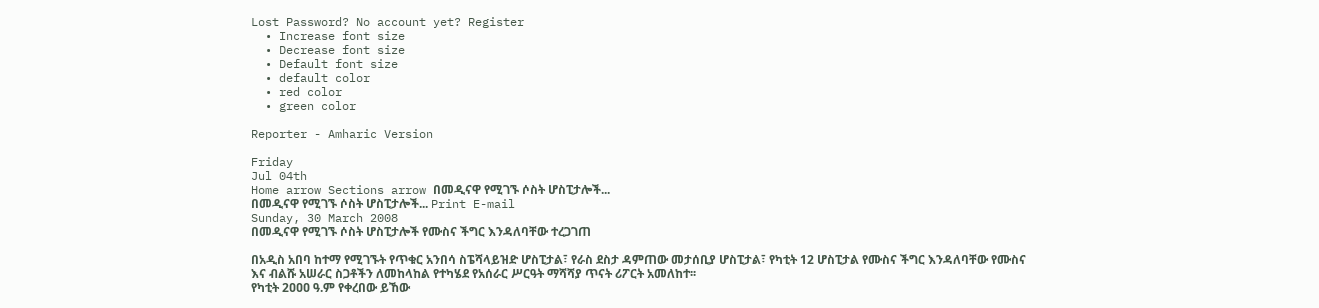Lost Password? No account yet? Register
  • Increase font size
  • Decrease font size
  • Default font size
  • default color
  • red color
  • green color

Reporter - Amharic Version

Friday
Jul 04th
Home arrow Sections arrow በመዲናዋ የሚገኙ ሶስት ሆስፒታሎች...
በመዲናዋ የሚገኙ ሶስት ሆስፒታሎች... Print E-mail
Sunday, 30 March 2008
በመዲናዋ የሚገኙ ሶስት ሆስፒታሎች የሙስና ችግር እንዳለባቸው ተረጋገጠ

በአዲስ አበባ ከተማ የሚገኙት የጥቁር አንበሳ ስፔሻላይዝድ ሆስፒታል፣ የራስ ደስታ ዳምጠው መታሰቢያ ሆስፒታል፣ የካቲት 12 ሆስፒታል የሙስና ችግር እንዳለባቸው የሙስና እና ብልሹ አሠራር ስጋቶችን ለመከላከል የተካሄደ የአሰራር ሥርዓት ማሻሻያ ጥናት ሪፖርት አመለከተ፡፡
የካቲት 2ዐዐዐ ዓ.ም የቀረበው ይኸው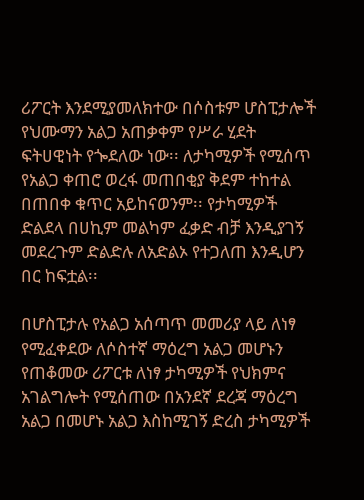ሪፖርት እንደሚያመለክተው በሶስቱም ሆስፒታሎች የህሙማን አልጋ አጠቃቀም የሥራ ሂደት ፍትሀዊነት የጐደለው ነው፡፡ ለታካሚዎች የሚሰጥ የአልጋ ቀጠሮ ወረፋ መጠበቂያ ቅደም ተከተል በጠበቀ ቁጥር አይከናወንም፡፡ የታካሚዎች ድልደላ በሀኪም መልካም ፈቃድ ብቻ እንዲያገኝ መደረጉም ድልድሉ ለአድልኦ የተጋለጠ እንዲሆን በር ከፍቷል፡፡

በሆስፒታሉ የአልጋ አሰጣጥ መመሪያ ላይ ለነፃ የሚፈቀደው ለሶስተኛ ማዕረግ አልጋ መሆኑን የጠቆመው ሪፖርቱ ለነፃ ታካሚዎች የህክምና አገልግሎት የሚሰጠው በአንደኛ ደረጃ ማዕረግ አልጋ በመሆኑ አልጋ እስከሚገኝ ድረስ ታካሚዎች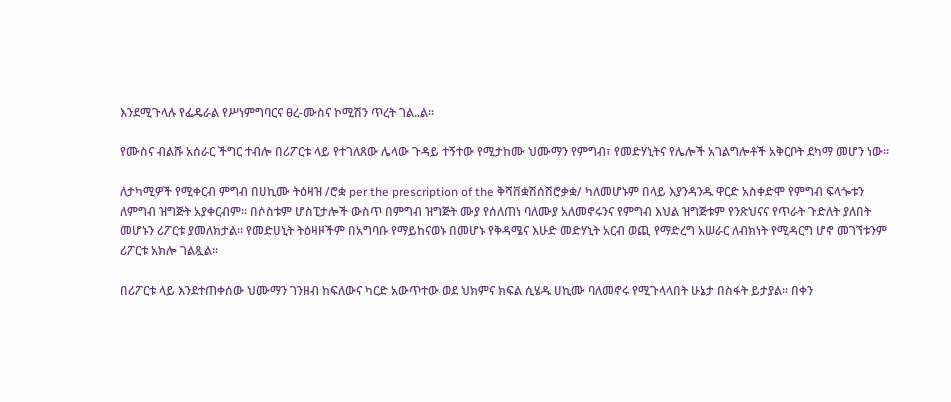እንደሚጉላሉ የፌዴራል የሥነምግባርና ፀረ-ሙስና ኮሚሽን ጥረት ገል..ል፡፡

የሙስና ብልሹ አሰራር ችግር ተብሎ በሪፖርቱ ላይ የተገለጸው ሌላው ጉዳይ ተኝተው የሚታከሙ ህሙማን የምግብ፣ የመድሃኒትና የሌሎች አገልግሎቶች አቅርቦት ደካማ መሆን ነው፡፡

ለታካሚዎች የሚቀርብ ምግብ በሀኪሙ ትዕዛዝ /ሮቋ per the prescription of the ቅሻቨቋሽሰሽሮቃቋ/ ካለመሆኑም በላይ እያንዳንዱ ዋርድ አስቀድሞ የምግብ ፍላጐቱን ለምግብ ዝግጅት አያቀርብም፡፡ በሶስቱም ሆስፒታሎች ውስጥ በምግብ ዝግጅት ሙያ የሰለጠነ ባለሙያ አለመኖሩንና የምግብ እህል ዝግጅቱም የንጽህናና የጥራት ጉድለት ያለበት መሆኑን ሪፖርቱ ያመለክታል፡፡ የመድሀኒት ትዕዛዞችም በአግባቡ የማይከናወኑ በመሆኑ የቅዳሜና እሁድ መድሃኒት አርብ ወጪ የማድረግ አሠራር ለብክነት የሚዳርግ ሆኖ መገኘቱንም ሪፖርቱ አክሎ ገልጿል፡፡

በሪፖርቱ ላይ እንደተጠቀሰው ህሙማን ገንዘብ ከፍለውና ካርድ አውጥተው ወደ ህክምና ክፍል ሲሄዱ ሀኪሙ ባለመኖሩ የሚጉላላበት ሁኔታ በስፋት ይታያል፡፡ በቀን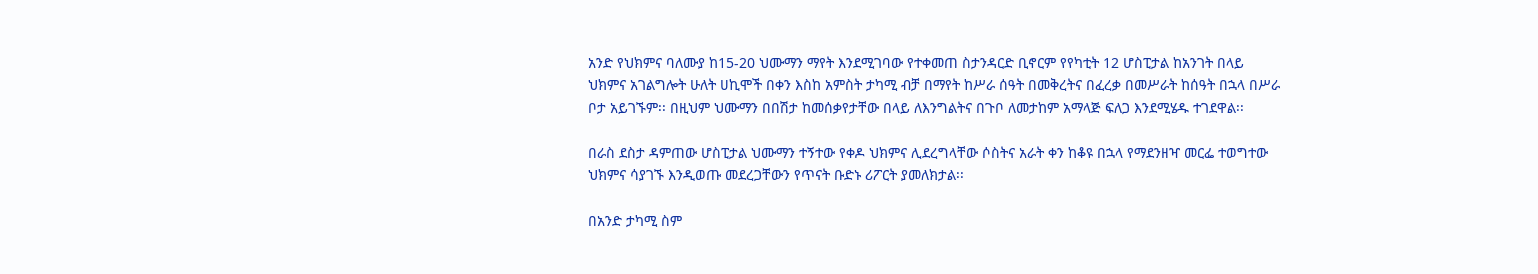አንድ የህክምና ባለሙያ ከ15-20 ህሙማን ማየት እንደሚገባው የተቀመጠ ስታንዳርድ ቢኖርም የየካቲት 12 ሆስፒታል ከአንገት በላይ ህክምና አገልግሎት ሁለት ሀኪሞች በቀን እስከ አምስት ታካሚ ብቻ በማየት ከሥራ ሰዓት በመቅረትና በፈረቃ በመሥራት ከሰዓት በኋላ በሥራ ቦታ አይገኙም፡፡ በዚህም ህሙማን በበሽታ ከመሰቃየታቸው በላይ ለእንግልትና በጉቦ ለመታከም አማላጅ ፍለጋ እንደሚሄዱ ተገደዋል፡፡

በራስ ደስታ ዳምጠው ሆስፒታል ህሙማን ተኝተው የቀዶ ህክምና ሊደረግላቸው ሶስትና አራት ቀን ከቆዩ በኋላ የማደንዘዣ መርፌ ተወግተው ህክምና ሳያገኙ እንዲወጡ መደረጋቸውን የጥናት ቡድኑ ሪፖርት ያመለክታል፡፡

በአንድ ታካሚ ስም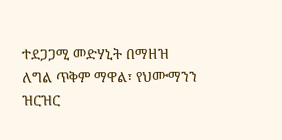ተደጋጋሚ መድሃኒት በማዘዝ ለግል ጥቅም ማዋል፣ የህሙማንን ዝርዝር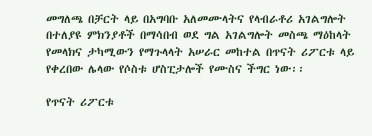መግለጫ በቻርት ላይ በአግባቡ አለመሙላትና የላብራቶሪ አገልግሎት በተለያዩ ምክንያቶች በማሳበብ ወደ ግል አገልግሎት መስጫ ማዕከላት የመላክና ታካሚውን የማጉላላት አሠራር መከተል በጥናት ሪፖርቱ ላይ የቀረበው ሌላው የሶስቱ ሆስፒታሎች የሙስና ችግር ነው፡፡

የጥናት ሪፖርቱ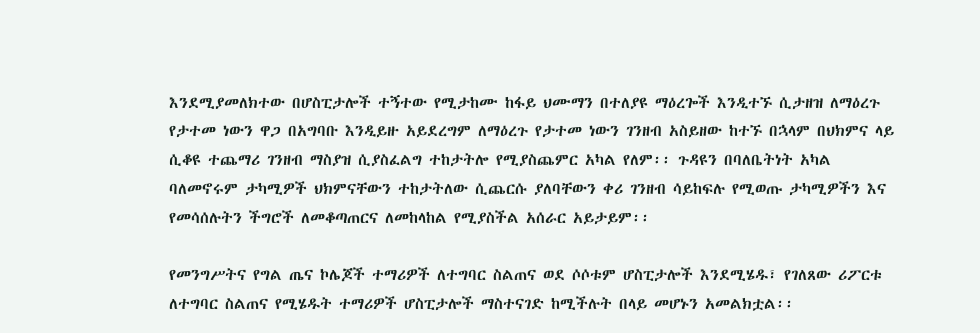እንደሚያመለክተው በሆስፒታሎች ተኝተው የሚታከሙ ከፋይ ህሙማን በተለያዩ ማዕረጐች እንዲተኙ ሲታዘዝ ለማዕረጉ የታተመ ነውን ዋጋ በአግባቡ እንዲይዙ አይደረግም ለማዕረጉ የታተመ ነውን ገንዘብ አስይዘው ከተኙ በኋላም በህክምና ላይ ሲቆዩ ተጨማሪ ገንዘብ ማስያዝ ሲያስፈልግ ተከታትሎ የሚያስጨምር አካል የለም፡፡ ጉዳዩን በባለቤትነት አካል ባለመኖሩም ታካሚዎች ህክምናቸውን ተከታትለው ሲጨርሱ ያለባቸውን ቀሪ ገንዘብ ሳይከፍሉ የሚወጡ ታካሚዎችን እና የመሳሰሉትን ችግሮች ለመቆጣጠርና ለመከላከል የሚያስችል አሰራር አይታይም፡፡

የመንግሥትና የግል ጤና ኮሌጆች ተማሪዎች ለተግባር ስልጠና ወደ ሶሶቱም ሆስፒታሎች እንደሚሄዱ፣ የገለጸው ሪፖርቱ ለተግባር ስልጠና የሚሄዱት ተማሪዎች ሆስፒታሎች ማስተናገድ ከሚችሉት በላይ መሆኑን አመልክቷል፡፡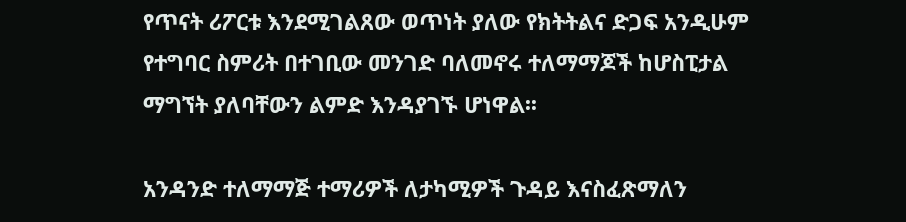የጥናት ሪፖርቱ እንደሚገልጸው ወጥነት ያለው የክትትልና ድጋፍ አንዲሁም የተግባር ስምሪት በተገቢው መንገድ ባለመኖሩ ተለማማጆች ከሆስፒታል ማግኘት ያለባቸውን ልምድ እንዳያገኙ ሆነዋል፡፡

አንዳንድ ተለማማጅ ተማሪዎች ለታካሚዎች ጉዳይ እናስፈጽማለን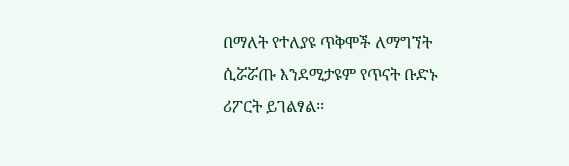በማለት የተለያዩ ጥቅሞች ለማግኘት ሲሯሯጡ እንደሚታዩም የጥናት ቡድኑ ሪፖርት ይገልፃል፡፡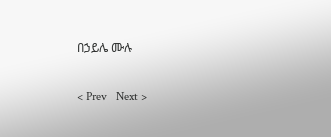በኃይሌ ሙሉ

< Prev   Next >